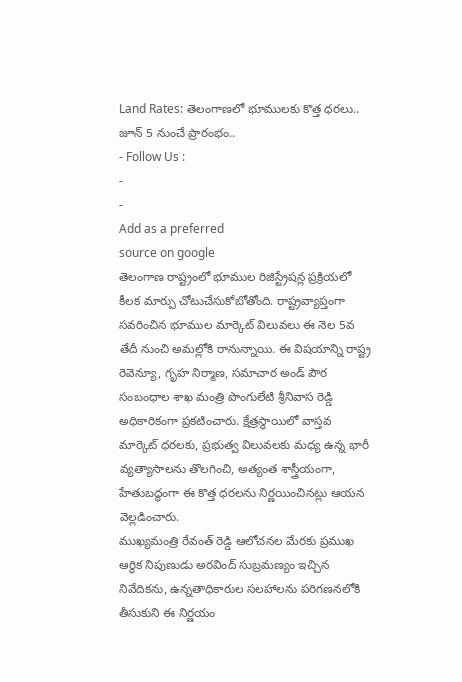Land Rates: తెలంగాణలో భూములకు కొత్త ధరలు.. జూన్ 5 నుంచే ప్రారంభం..
- Follow Us :
-
-
Add as a preferred
source on google
తెలంగాణ రాష్ట్రంలో భూముల రిజిస్ట్రేషన్ల ప్రక్రియలో కీలక మార్పు చోటుచేసుకోబోతోంది. రాష్ట్రవ్యాప్తంగా సవరించిన భూముల మార్కెట్ విలువలు ఈ నెల 5వ తేదీ నుంచి అమల్లోకి రానున్నాయి. ఈ విషయాన్ని రాష్ట్ర రెవెన్యూ, గృహ నిర్మాణ, సమాచార అండ్ పౌర సంబంధాల శాఖ మంత్రి పొంగులేటి శ్రీనివాస రెడ్డి అధికారికంగా ప్రకటించారు. క్షేత్రస్థాయిలో వాస్తవ మార్కెట్ ధరలకు, ప్రభుత్వ విలువలకు మధ్య ఉన్న భారీ వ్యత్యాసాలను తొలగించి, అత్యంత శాస్త్రీయంగా, హేతుబద్ధంగా ఈ కొత్త ధరలను నిర్ణయించినట్లు ఆయన వెల్లడించారు.
ముఖ్యమంత్రి రేవంత్ రెడ్డి ఆలోచనల మేరకు ప్రముఖ ఆర్థిక నిపుణుడు అరవింద్ సుబ్రమణ్యం ఇచ్చిన నివేదికను, ఉన్నతాధికారుల సలహాలను పరిగణనలోకి తీసుకుని ఈ నిర్ణయం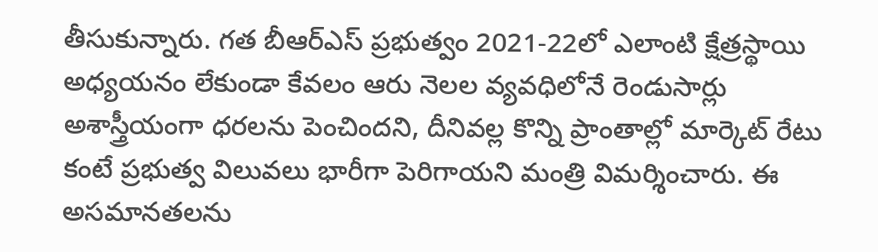తీసుకున్నారు. గత బీఆర్ఎస్ ప్రభుత్వం 2021-22లో ఎలాంటి క్షేత్రస్థాయి అధ్యయనం లేకుండా కేవలం ఆరు నెలల వ్యవధిలోనే రెండుసార్లు అశాస్త్రీయంగా ధరలను పెంచిందని, దీనివల్ల కొన్ని ప్రాంతాల్లో మార్కెట్ రేటు కంటే ప్రభుత్వ విలువలు భారీగా పెరిగాయని మంత్రి విమర్శించారు. ఈ అసమానతలను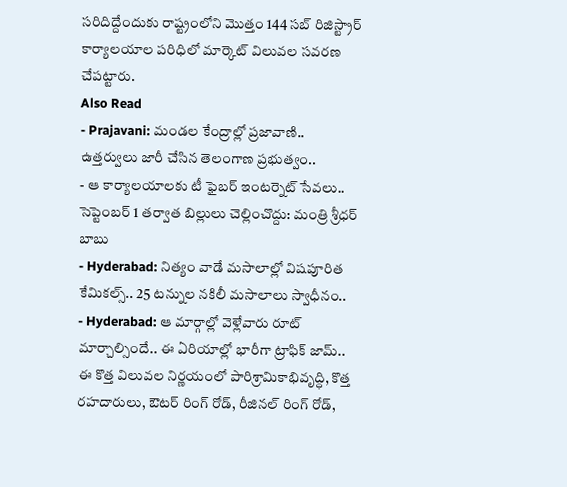సరిదిద్దేందుకు రాష్ట్రంలోని మొత్తం 144 సబ్ రిజిస్ట్రార్ కార్యాలయాల పరిధిలో మార్కెట్ విలువల సవరణ చేపట్టారు.
Also Read
- Prajavani: మండల కేంద్రాల్లో ప్రజావాణి.. ఉత్తర్వులు జారీ చేసిన తెలంగాణ ప్రభుత్వం..
- ఆ కార్యాలయాలకు టీ ఫైబర్ ఇంటర్నెట్ సేవలు.. సెప్టెంబర్ 1 తర్వాత బిల్లులు చెల్లించొద్దు: మంత్రి శ్రీధర్ బాబు
- Hyderabad: నిత్యం వాడే మసాలాల్లో విషపూరిత కేమికల్స్.. 25 టన్నుల నకిలీ మసాలాలు స్వాధీనం..
- Hyderabad: ఆ మార్గాల్లో వెళ్లేవారు రూట్ మార్చాల్సిందే.. ఈ ఏరియాల్లో భారీగా ట్రాఫిక్ జామ్..
ఈ కొత్త విలువల నిర్ణయంలో పారిశ్రామికాభివృద్ధి, కొత్త రహదారులు, ఔటర్ రింగ్ రోడ్, రీజినల్ రింగ్ రోడ్,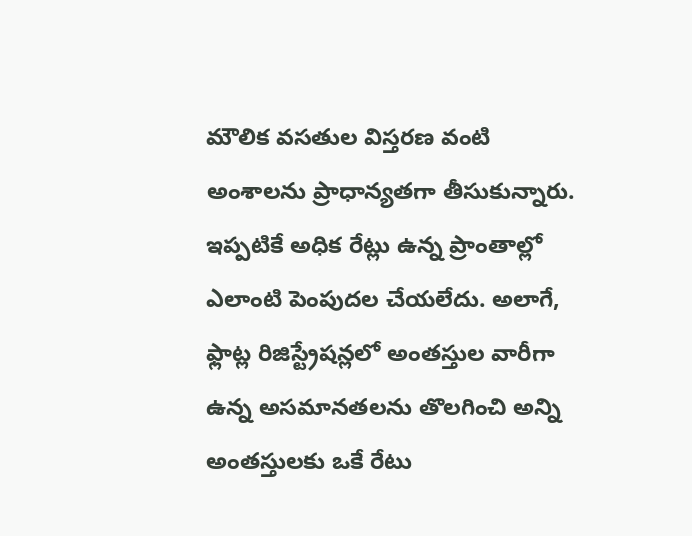మౌలిక వసతుల విస్తరణ వంటి అంశాలను ప్రాధాన్యతగా తీసుకున్నారు. ఇప్పటికే అధిక రేట్లు ఉన్న ప్రాంతాల్లో ఎలాంటి పెంపుదల చేయలేదు. అలాగే, ఫ్లాట్ల రిజిస్ట్రేషన్లలో అంతస్తుల వారీగా ఉన్న అసమానతలను తొలగించి అన్ని అంతస్తులకు ఒకే రేటు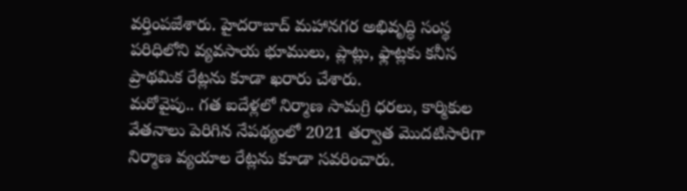వర్తింపజేశారు. హైదరాబాద్ మహానగర అభివృద్ధి సంస్థ పరిధిలోని వ్యవసాయ భూములు, ప్లాట్లు, ఫ్లాట్లకు కనీస ప్రాథమిక రేట్లను కూడా ఖరారు చేశారు.
మరోవైపు.. గత ఐదేళ్లలో నిర్మాణ సామగ్రి ధరలు, కార్మికుల వేతనాలు పెరిగిన నేపథ్యంలో 2021 తర్వాత మొదటిసారిగా నిర్మాణ వ్యయాల రేట్లను కూడా సవరించారు.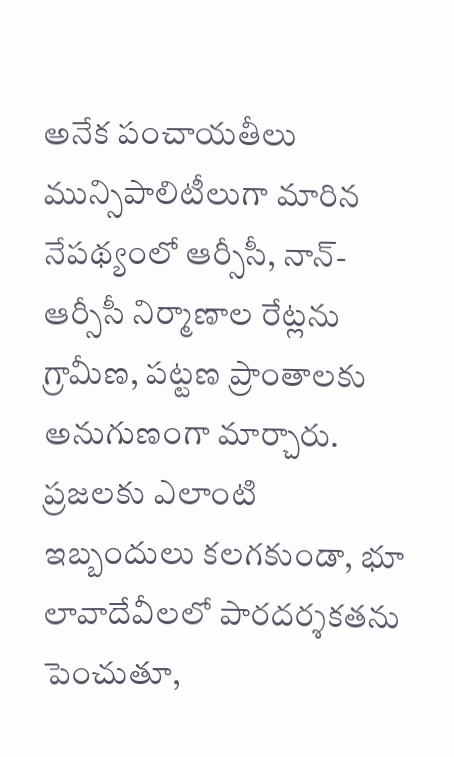అనేక పంచాయతీలు మున్సిపాలిటీలుగా మారిన నేపథ్యంలో ఆర్సీసీ, నాన్-ఆర్సీసీ నిర్మాణాల రేట్లను గ్రామీణ, పట్టణ ప్రాంతాలకు అనుగుణంగా మార్చారు. ప్రజలకు ఎలాంటి ఇబ్బందులు కలగకుండా, భూ లావాదేవీలలో పారదర్శకతను పెంచుతూ,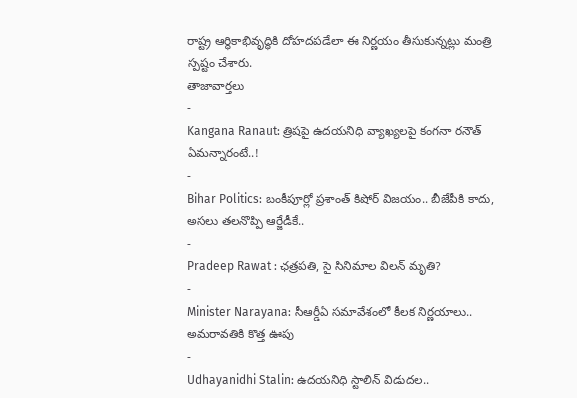రాష్ట్ర ఆర్థికాభివృద్ధికి దోహదపడేలా ఈ నిర్ణయం తీసుకున్నట్లు మంత్రి స్పష్టం చేశారు.
తాజావార్తలు
-
Kangana Ranaut: త్రిషపై ఉదయనిధి వ్యాఖ్యలపై కంగనా రనౌత్ ఏమన్నారంటే..!
-
Bihar Politics: బంకీపూర్లో ప్రశాంత్ కిషోర్ విజయం.. బీజేపీకి కాదు, అసలు తలనొప్పి ఆర్జేడీకే..
-
Pradeep Rawat : ఛత్రపతి, సై సినిమాల విలన్ మృతి?
-
Minister Narayana: సీఆర్డీఏ సమావేశంలో కీలక నిర్ణయాలు.. అమరావతికి కొత్త ఊపు
-
Udhayanidhi Stalin: ఉదయనిధి స్టాలిన్ విడుదల..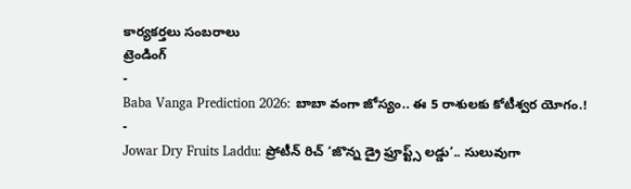కార్యకర్తలు సంబరాలు
ట్రెండింగ్
-
Baba Vanga Prediction 2026: బాబా వంగా జోస్యం.. ఈ 5 రాశులకు కోటీశ్వర యోగం.!
-
Jowar Dry Fruits Laddu: ప్రోటీన్ రిచ్ ‘జొన్న డ్రై ఫ్రూప్ట్స్ లడ్డు’.. సులువుగా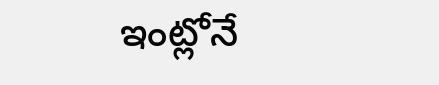ఇంట్లోనే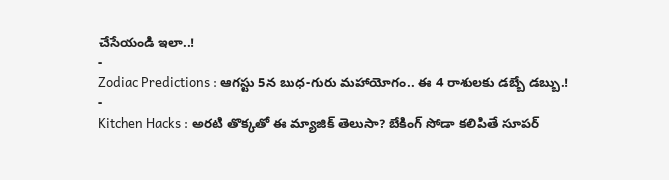చేసేయండి ఇలా..!
-
Zodiac Predictions : ఆగస్టు 5న బుధ-గురు మహాయోగం.. ఈ 4 రాశులకు డబ్బే డబ్బు.!
-
Kitchen Hacks : అరటి తొక్కతో ఈ మ్యాజిక్ తెలుసా? బేకింగ్ సోడా కలిపితే సూపర్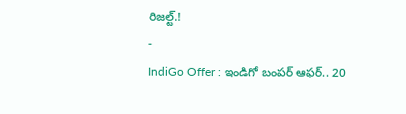రిజల్ట్.!
-
IndiGo Offer : ఇండిగో బంపర్ ఆఫర్.. 20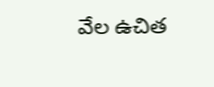వేల ఉచిత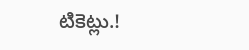టికెట్లు.!